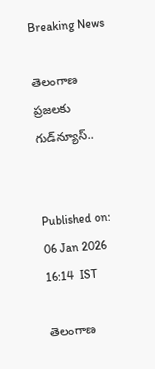Breaking News

తెలంగాణ ప్రజలకు గుడ్‌న్యూస్..


Published on: 06 Jan 2026 16:14  IST

తెలంగాణ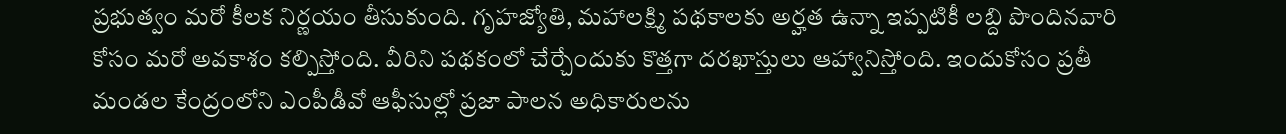ప్రభుత్వం మరో కీలక నిర్ణయం తీసుకుంది. గృహజ్యోతి, మహాలక్ష్మి పథకాలకు అర్హత ఉన్నా ఇప్పటికీ లబ్ది పొందినవారి కోసం మరో అవకాశం కల్పిస్తోంది. వీరిని పథకంలో చేర్చేందుకు కొత్తగా దరఖాస్తులు ఆహ్వానిస్తోంది. ఇందుకోసం ప్రతీ మండల కేంద్రంలోని ఎంపీడీవో ఆఫీసుల్లో ప్రజా పాలన అధికారులను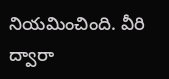నియమించింది. వీరి ద్వారా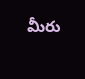మీరు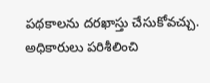పథకాలను దరఖాస్తు చేసుకోవచ్చు. అధికారులు పరిశీలించి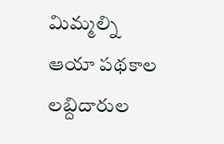మిమ్మల్ని ఆయా పథకాల లబ్దిదారుల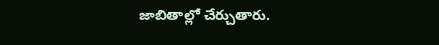జాబితాల్లో చేర్చుతారు.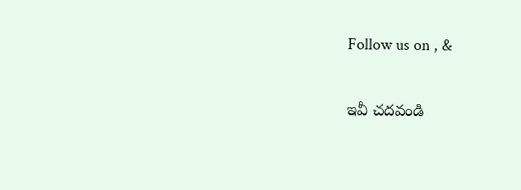Follow us on , &

ఇవీ చదవండి